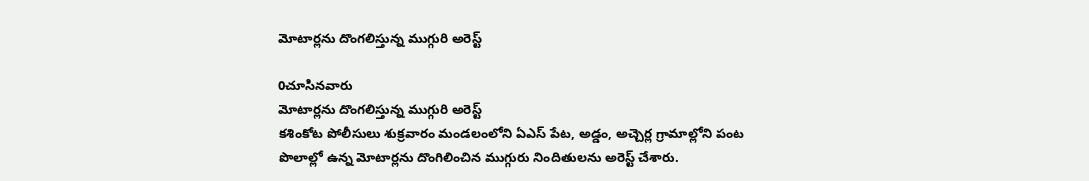మోటార్లను దొంగలిస్తున్న ముగ్గురి అరెస్ట్

0చూసినవారు
మోటార్లను దొంగలిస్తున్న ముగ్గురి అరెస్ట్
కశింకోట పోలీసులు శుక్రవారం మండలంలోని ఏఎస్ పేట, అడ్డం, అచ్చెర్ల గ్రామాల్లోని పంట పొలాల్లో ఉన్న మోటార్లను దొంగిలించిన ముగ్గురు నిందితులను అరెస్ట్ చేశారు.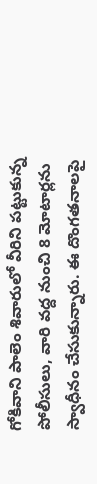గోకివాని పాలెం శివారులో వీరిని పట్టుకున్న పోలీసులు, వారి వద్ద నుంచి 8 మోటార్లను స్వాధీనం చేసుకున్నారు. ఈ దొంగతనాలపై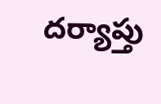దర్యాప్తు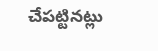చేపట్టినట్లు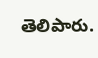తెలిపారు.